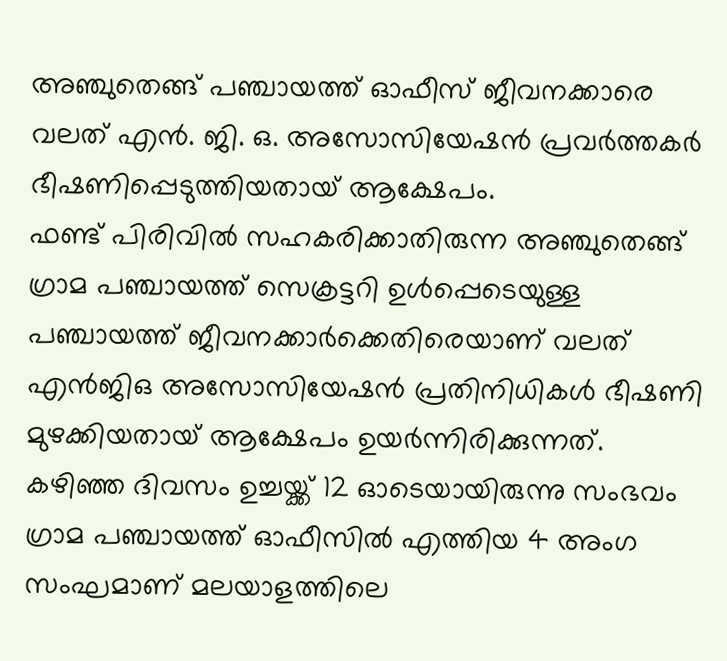അഞ്ചുതെങ്ങ് പഞ്ചായത്ത് ഓഫീസ് ജീവനക്കാരെ വലത് എൻ. ജി. ഒ. അസോസിയേഷൻ പ്രവർത്തകർ ഭീഷണിപ്പെടുത്തിയതായ് ആക്ഷേപം.
ഫണ്ട് പിരിവിൽ സഹകരിക്കാതിരുന്ന അഞ്ചുതെങ്ങ് ഗ്രാമ പഞ്ചായത്ത് സെക്രട്ടറി ഉൾപ്പെടെയുള്ള പഞ്ചായത്ത് ജീവനക്കാർക്കെതിരെയാണ് വലത് എൻജിഒ അസോസിയേഷൻ പ്രതിനിധികൾ ഭീഷണി മുഴക്കിയതായ് ആക്ഷേപം ഉയർന്നിരിക്കുന്നത്.
കഴിഞ്ഞ ദിവസം ഉച്ചയ്ക്ക് 12 ഓടെയായിരുന്നു സംഭവം ഗ്രാമ പഞ്ചായത്ത് ഓഫീസിൽ എത്തിയ 4 അംഗ സംഘമാണ് മലയാളത്തിലെ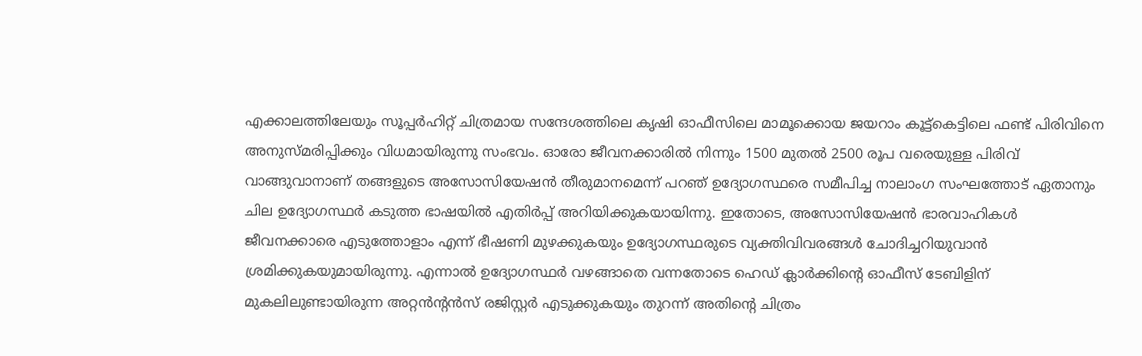എക്കാലത്തിലേയും സൂപ്പർഹിറ്റ് ചിത്രമായ സന്ദേശത്തിലെ കൃഷി ഓഫീസിലെ മാമൂക്കൊയ ജയറാം കൂട്ട്കെട്ടിലെ ഫണ്ട് പിരിവിനെ അനുസ്മരിപ്പിക്കും വിധമായിരുന്നു സംഭവം. ഓരോ ജീവനക്കാരിൽ നിന്നും 1500 മുതൽ 2500 രൂപ വരെയുള്ള പിരിവ് വാങ്ങുവാനാണ് തങ്ങളുടെ അസോസിയേഷൻ തീരുമാനമെന്ന് പറഞ് ഉദ്യോഗസ്ഥരെ സമീപിച്ച നാലാംഗ സംഘത്തോട് ഏതാനും ചില ഉദ്യോഗസ്ഥർ കടുത്ത ഭാഷയിൽ എതിർപ്പ് അറിയിക്കുകയായിന്നു. ഇതോടെ, അസോസിയേഷൻ ഭാരവാഹികൾ ജീവനക്കാരെ എടുത്തോളാം എന്ന് ഭീഷണി മുഴക്കുകയും ഉദ്യോഗസ്ഥരുടെ വ്യക്തിവിവരങ്ങൾ ചോദിച്ചറിയുവാൻ ശ്രമിക്കുകയുമായിരുന്നു. എന്നാൽ ഉദ്യോഗസ്ഥർ വഴങ്ങാതെ വന്നതോടെ ഹെഡ് ക്ലാർക്കിന്റെ ഓഫീസ് ടേബിളിന് മുകലിലുണ്ടായിരുന്ന അറ്റൻന്റൻസ് രജിസ്റ്റർ എടുക്കുകയും തുറന്ന് അതിന്റെ ചിത്രം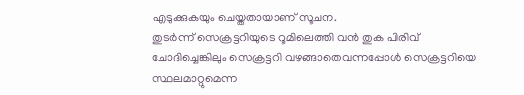എടുക്കുകയും ചെയ്തതായാണ് സൂചന.
തുടർന്ന് സെക്രട്ടറിയുടെ റൂമിലെത്തി വൻ തുക പിരിവ് ചോദിച്ചെങ്കിലും സെക്രട്ടറി വഴങ്ങാതെവന്നപ്പോൾ സെക്രട്ടറിയെ സ്ഥലമാറ്റുമെന്ന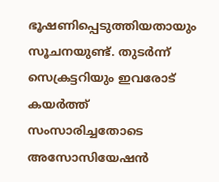ഭൂഷണിപ്പെടുത്തിയതായും സൂചനയുണ്ട്. തുടർന്ന് സെക്രട്ടറിയും ഇവരോട് കയർത്ത് സംസാരിച്ചതോടെ അസോസിയേഷൻ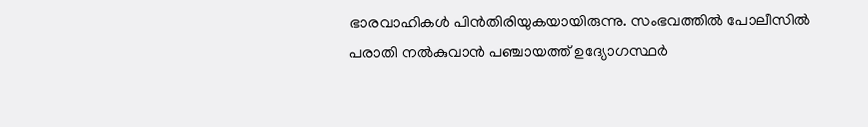ഭാരവാഹികൾ പിൻതിരിയുകയായിരുന്നു. സംഭവത്തിൽ പോലീസിൽ പരാതി നൽകുവാൻ പഞ്ചായത്ത് ഉദ്യോഗസ്ഥർ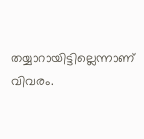തയ്യാറായിട്ടില്ലെന്നാണ് വിവരം.